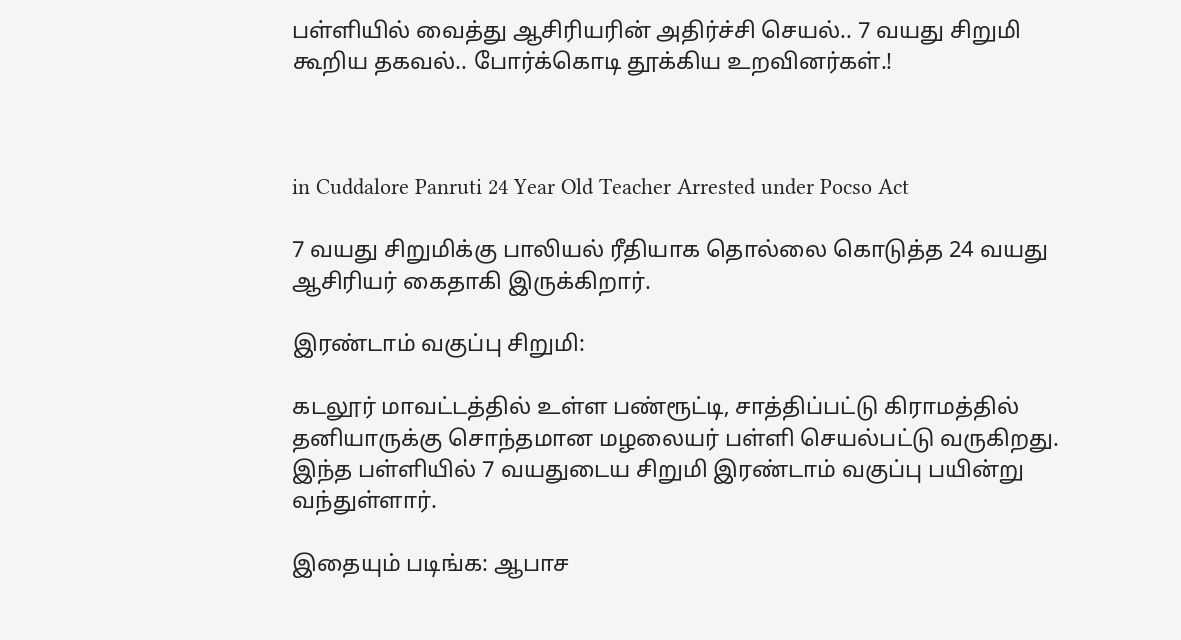பள்ளியில் வைத்து ஆசிரியரின் அதிர்ச்சி செயல்.. 7 வயது சிறுமி கூறிய தகவல்.. போர்க்கொடி தூக்கிய உறவினர்கள்.!



in Cuddalore Panruti 24 Year Old Teacher Arrested under Pocso Act

7 வயது சிறுமிக்கு பாலியல் ரீதியாக தொல்லை கொடுத்த 24 வயது ஆசிரியர் கைதாகி இருக்கிறார்.

இரண்டாம் வகுப்பு சிறுமி:

கடலூர் மாவட்டத்தில் உள்ள பண்ரூட்டி, சாத்திப்பட்டு கிராமத்தில் தனியாருக்கு சொந்தமான மழலையர் பள்ளி செயல்பட்டு வருகிறது. இந்த பள்ளியில் 7 வயதுடைய சிறுமி இரண்டாம் வகுப்பு பயின்று வந்துள்ளார்.

இதையும் படிங்க: ஆபாச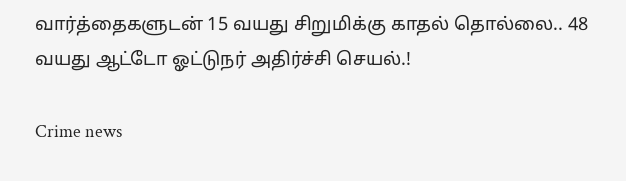வார்த்தைகளுடன் 15 வயது சிறுமிக்கு காதல் தொல்லை.. 48 வயது ஆட்டோ ஓட்டுநர் அதிர்ச்சி செயல்.!

Crime news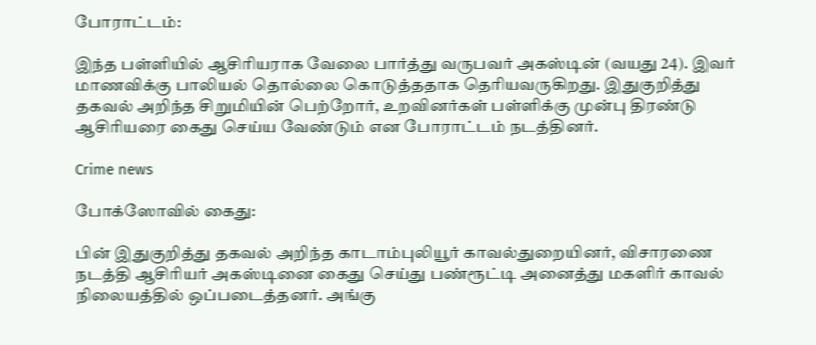போராட்டம்:

இந்த பள்ளியில் ஆசிரியராக வேலை பார்த்து வருபவர் அகஸ்டின் (வயது 24). இவர் மாணவிக்கு பாலியல் தொல்லை கொடுத்ததாக தெரியவருகிறது. இதுகுறித்து தகவல் அறிந்த சிறுமியின் பெற்றோர், உறவினர்கள் பள்ளிக்கு முன்பு திரண்டு ஆசிரியரை கைது செய்ய வேண்டும் என போராட்டம் நடத்தினர்.

Crime news

போக்ஸோவில் கைது:

பின் இதுகுறித்து தகவல் அறிந்த காடாம்புலியூர் காவல்துறையினர், விசாரணை நடத்தி ஆசிரியர் அகஸ்டினை கைது செய்து பண்ரூட்டி அனைத்து மகளிர் காவல் நிலையத்தில் ஒப்படைத்தனர். அங்கு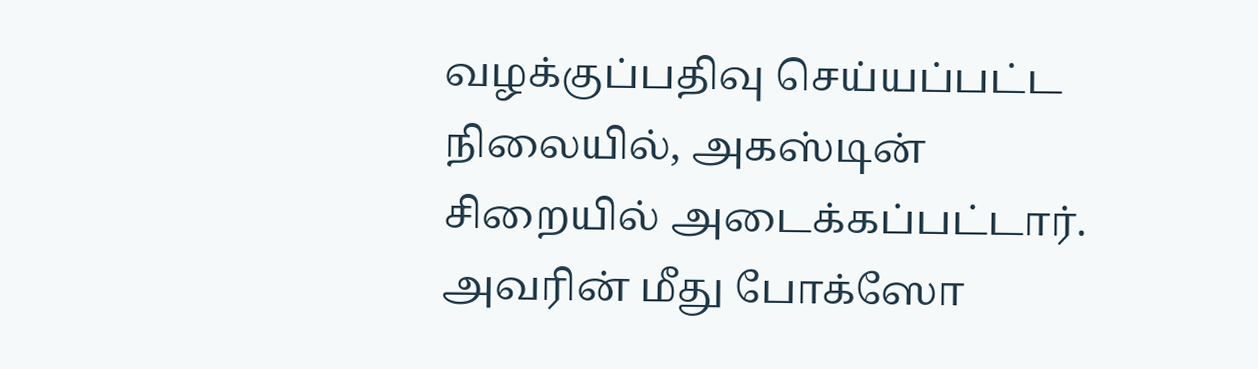வழக்குப்பதிவு செய்யப்பட்ட நிலையில், அகஸ்டின் சிறையில் அடைக்கப்பட்டார். அவரின் மீது போக்ஸோ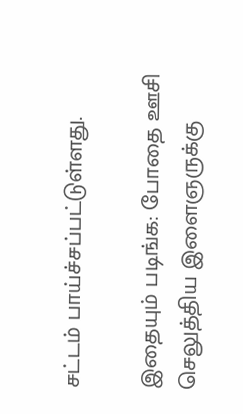சட்டம் பாய்ச்சப்பட்டுள்ளது.

இதையும் படிங்க: போதை ஊசி செலுத்திய இளைஞருக்கு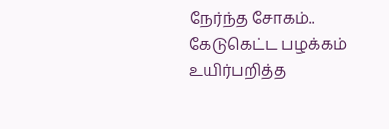நேர்ந்த சோகம்.. கேடுகெட்ட பழக்கம் உயிர்பறித்த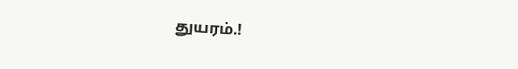துயரம்.!